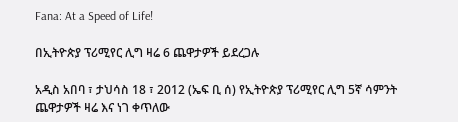Fana: At a Speed of Life!

በኢትዮጵያ ፕሪሚየር ሊግ ዛሬ 6 ጨዋታዎች ይደረጋሉ

አዲስ አበባ ፣ ታህሳስ 18 ፣ 2012 (ኤፍ ቢ ሰ) የኢትዮጵያ ፕሪሚየር ሊግ 5ኛ ሳምንት ጨዋታዎች ዛሬ እና ነገ ቀጥለው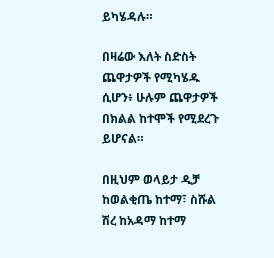ይካሄዳሉ።

በዛሬው እለት ስድስት ጨዋታዎች የሚካሄዱ ሲሆን፥ ሁሉም ጨዋታዎች በክልል ከተሞች የሚደረጉ ይሆናል።

በዚህም ወላይታ ዲቻ ከወልቂጤ ከተማ፣ ስሹል ሽረ ከአዳማ ከተማ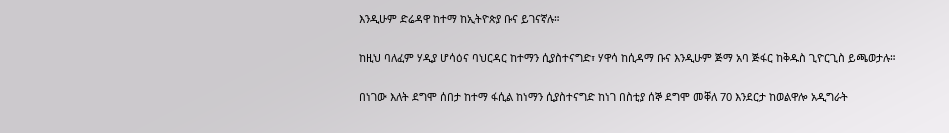እንዲሁም ድሬዳዋ ከተማ ከኢትዮጵያ ቡና ይገናኛሉ።

ከዚህ ባለፈም ሃዲያ ሆሳዕና ባህርዳር ከተማን ሲያስተናግድ፣ ሃዋሳ ከሲዳማ ቡና እንዲሁም ጅማ አባ ጅፋር ከቅዱስ ጊዮርጊስ ይጫወታሉ።

በነገው እለት ደግሞ ሰበታ ከተማ ፋሲል ከነማን ሲያስተናግድ ከነገ በስቲያ ሰኞ ደግሞ መቐለ 70 እንደርታ ከወልዋሎ አዲግራት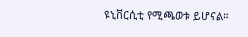ዩኒቨርሲቲ የሚጫወቱ ይሆናል።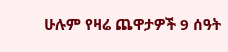ሁሉም የዛሬ ጨዋታዎች 9 ሰዓት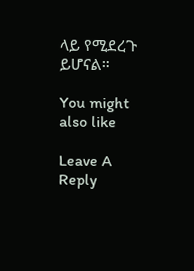ላይ የሚደረጉ ይሆናል።

You might also like

Leave A Reply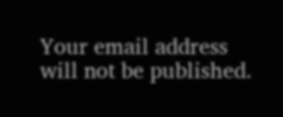Your email address will not be published.